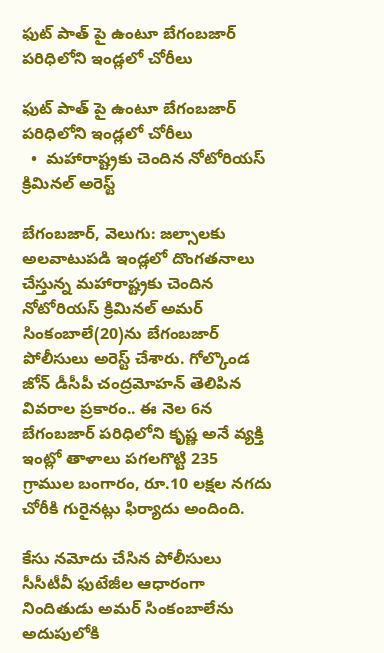ఫుట్ పాత్ పై ఉంటూ బేగంబజార్ పరిధిలోని ఇండ్లలో చోరీలు

ఫుట్ పాత్ పై ఉంటూ బేగంబజార్ పరిధిలోని ఇండ్లలో చోరీలు
  •  మహారాష్ట్రకు చెందిన నోటోరియస్ క్రిమినల్ అరెస్ట్

బేగంబజార్, వెలుగు: జల్సాలకు అలవాటుపడి ఇండ్లలో దొంగతనాలు చేస్తున్న మహారాష్ట్రకు చెందిన నోటోరియస్ క్రిమినల్ అమర్ సింకంబాలే(20)ను బేగంబజార్ పోలీసులు అరెస్ట్ చేశారు. గోల్కొండ జోన్ డీసీపీ చంద్రమోహన్ తెలిపిన వివరాల ప్రకారం.. ఈ నెల 6న బేగంబజార్ పరిధిలోని కృష్ణ అనే వ్యక్తి ఇంట్లో తాళాలు పగలగొట్టి 235 గ్రాముల బంగారం, రూ.10 లక్షల నగదు చోరీకి గురైనట్లు ఫిర్యాదు అందింది.

కేసు నమోదు చేసిన పోలీసులు సీసీటీవీ ఫుటేజీల ఆధారంగా నిందితుడు అమర్ సింకంబాలేను అదుపులోకి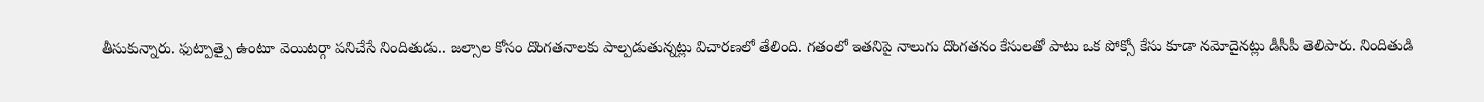తీసుకున్నారు. ఫుట్పాత్పై ఉంటూ వెయిటర్గా పనిచేసే నిందితుడు.. జల్సాల కోసం దొంగతనాలకు పాల్పడుతున్నట్లు విచారణలో తేలింది. గతంలో ఇతనిపై నాలుగు దొంగతనం కేసులతో పాటు ఒక పోక్సో కేసు కూడా నమోదైనట్లు డీసీపీ తెలిపారు. నిందితుడి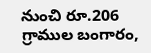నుంచి రూ.206 గ్రాముల బంగారం,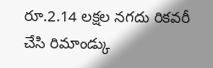రూ.2.14 లక్షల నగదు రికవరీ చేసి రిమాండ్కు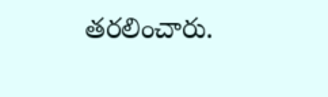తరలించారు.